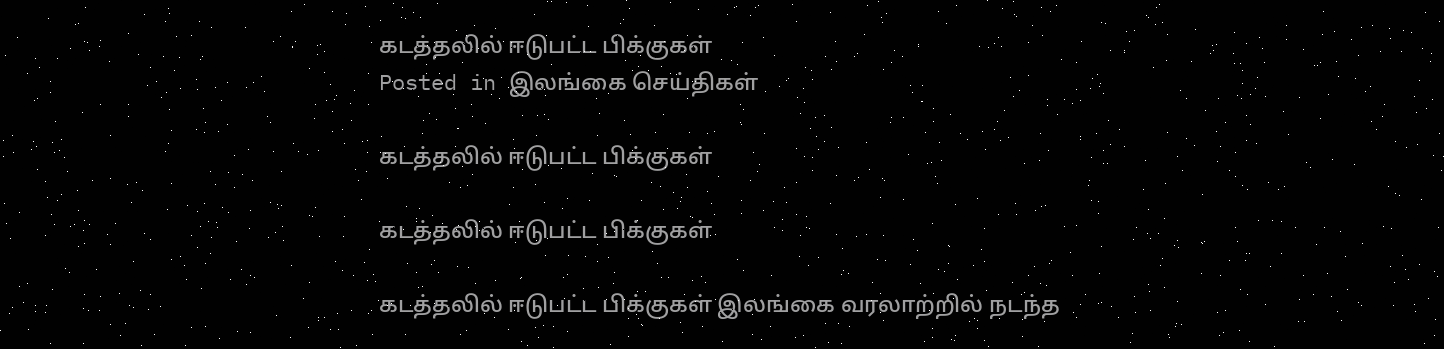கடத்தலில் ஈடுபட்ட பிக்குகள்
Posted in இலங்கை செய்திகள்

கடத்தலில் ஈடுபட்ட பிக்குகள்

கடத்தலில் ஈடுபட்ட பிக்குகள்

கடத்தலில் ஈடுபட்ட பிக்குகள் இலங்கை வரலாற்றில் நடந்த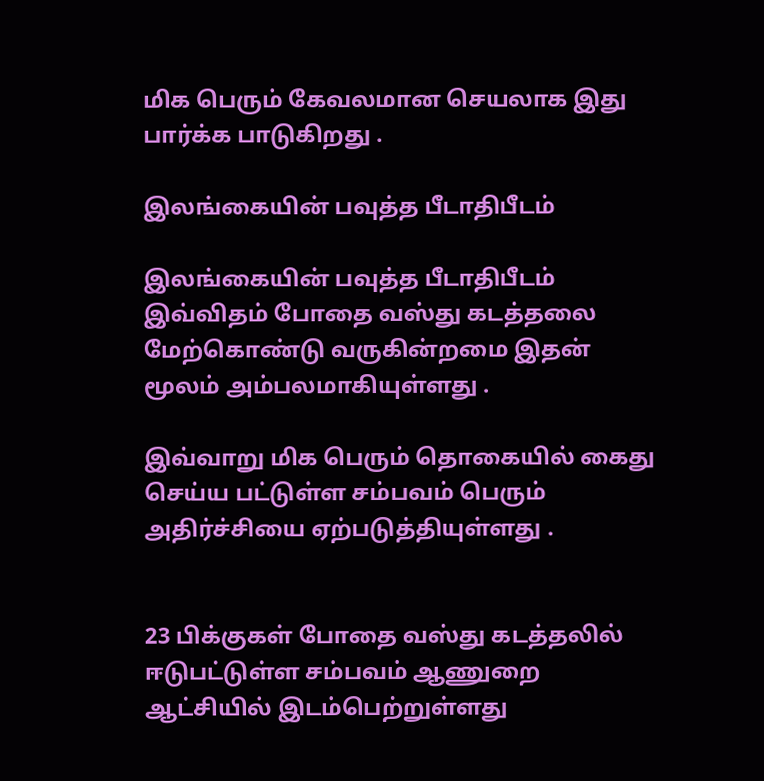மிக பெரும் கேவலமான செயலாக இது பார்க்க பாடுகிறது .

இலங்கையின் பவுத்த பீடாதிபீடம்

இலங்கையின் பவுத்த பீடாதிபீடம் இவ்விதம் போதை வஸ்து கடத்தலை மேற்கொண்டு வருகின்றமை இதன் மூலம் அம்பலமாகியுள்ளது .

இவ்வாறு மிக பெரும் தொகையில் கைது செய்ய பட்டுள்ள சம்பவம் பெரும் அதிர்ச்சியை ஏற்படுத்தியுள்ளது .


23 பிக்குகள் போதை வஸ்து கடத்தலில் ஈடுபட்டுள்ள சம்பவம் ஆணுறை ஆட்சியில் இடம்பெற்றுள்ளது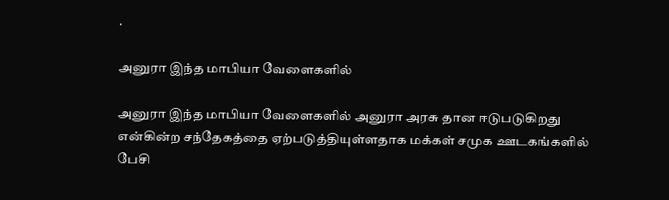.

அனுரா இந்த மாபியா வேளைகளில்

அனுரா இந்த மாபியா வேளைகளில் அனுரா அரசு தான ஈடுபடுகிறது என்கின்ற சந்தேகத்தை ஏற்படுத்தியுள்ளதாக மக்கள் சமுக ஊடகங்களில் பேசி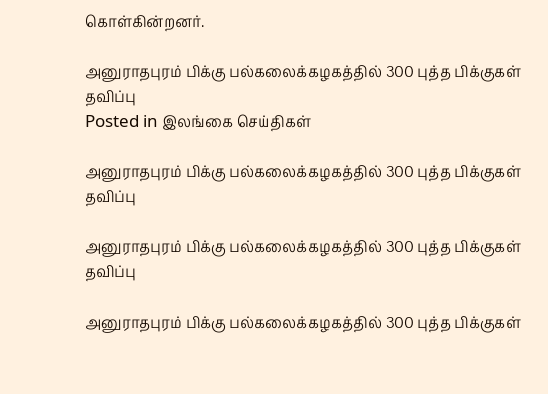கொள்கின்றனர்.

அனுராதபுரம் பிக்கு பல்கலைக்கழகத்தில் 300 புத்த பிக்குகள் தவிப்பு
Posted in இலங்கை செய்திகள்

அனுராதபுரம் பிக்கு பல்கலைக்கழகத்தில் 300 புத்த பிக்குகள் தவிப்பு

அனுராதபுரம் பிக்கு பல்கலைக்கழகத்தில் 300 புத்த பிக்குகள் தவிப்பு

அனுராதபுரம் பிக்கு பல்கலைக்கழகத்தில் 300 புத்த பிக்குகள்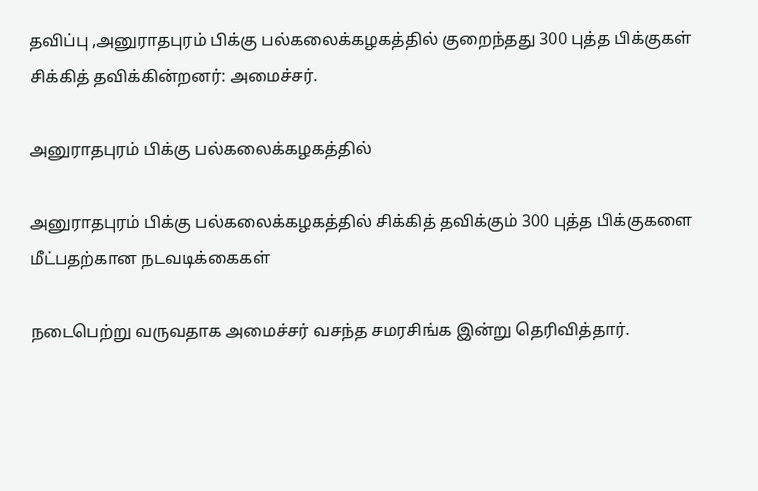தவிப்பு ,அனுராதபுரம் பிக்கு பல்கலைக்கழகத்தில் குறைந்தது 300 புத்த பிக்குகள் சிக்கித் தவிக்கின்றனர்: அமைச்சர்.

அனுராதபுரம் பிக்கு பல்கலைக்கழகத்தில்

அனுராதபுரம் பிக்கு பல்கலைக்கழகத்தில் சிக்கித் தவிக்கும் 300 புத்த பிக்குகளை மீட்பதற்கான நடவடிக்கைகள்

நடைபெற்று வருவதாக அமைச்சர் வசந்த சமரசிங்க இன்று தெரிவித்தார்.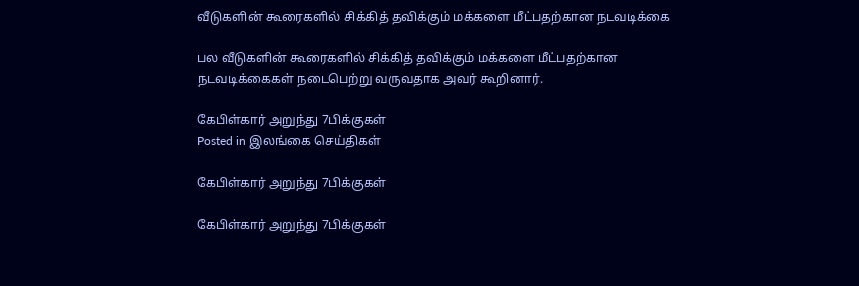வீடுகளின் கூரைகளில் சிக்கித் தவிக்கும் மக்களை மீட்பதற்கான நடவடிக்கை

பல வீடுகளின் கூரைகளில் சிக்கித் தவிக்கும் மக்களை மீட்பதற்கான நடவடிக்கைகள் நடைபெற்று வருவதாக அவர் கூறினார்.

கேபிள்கார் அறுந்து 7பிக்குகள்
Posted in இலங்கை செய்திகள்

கேபிள்கார் அறுந்து 7பிக்குகள்

கேபிள்கார் அறுந்து 7பிக்குகள்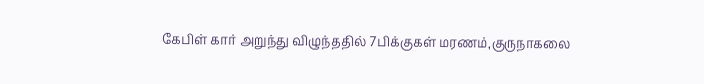கேபிள் கார் அறுந்து விழுந்ததில் 7பிக்குகள் மரணம்,குருநாகலை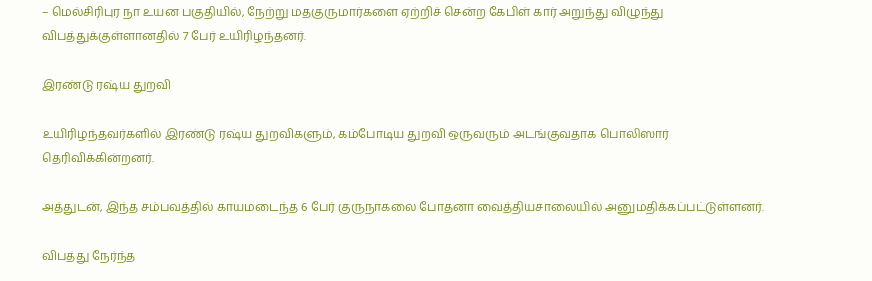– மெல்சிரிபுர நா உயன பகுதியில், நேற்று மதகுருமார்களை ஏற்றிச் சென்ற கேபிள் கார் அறுந்து விழுந்து விபத்துக்குள்ளானதில் 7 பேர் உயிரிழந்தனர்.

இரண்டு ரஷ்ய துறவி

உயிரிழந்தவர்களில் இரண்டு ரஷ்ய துறவிகளும், கம்போடிய துறவி ஒருவரும் அடங்குவதாக பொலிஸார் தெரிவிக்கின்றனர்.

அத்துடன், இந்த சம்பவத்தில் காயமடைந்த 6 பேர் குருநாகலை போதனா வைத்தியசாலையில் அனுமதிக்கப்பட்டுள்ளனர்.

விபத்து நேர்ந்த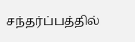சந்தர்ப்பத்தில்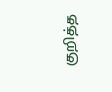குறித்த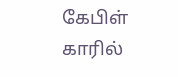கேபிள் காரில்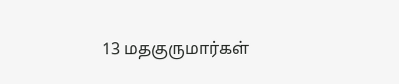13 மதகுருமார்கள்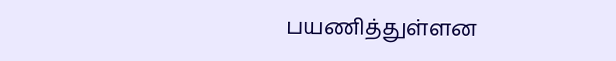பயணித்துள்ளன